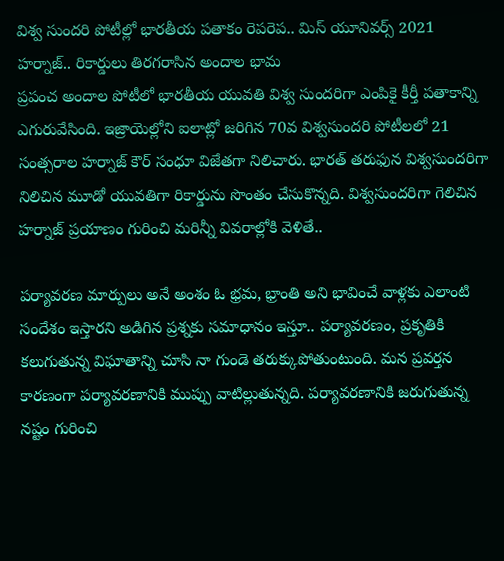విశ్వ సుందరి పోటీల్లో భారతీయ పతాకం రెపరెప.. మిస్ యూనివర్స్ 2021 హర్నాజ్.. రికార్డులు తిరగరాసిన అందాల భామ
ప్రపంచ అందాల పోటీలో భారతీయ యువతి విశ్వ సుందరిగా ఎంపికై కీర్తీ పతాకాన్ని ఎగురువేసింది. ఇజ్రాయెల్లోని ఐలాట్లో జరిగిన 70వ విశ్వసుందరి పోటీలలో 21 సంత్సరాల హర్నాజ్ కౌర్ సంధూ విజేతగా నిలిచారు. భారత్ తరుఫున విశ్వసుందరిగా నిలిచిన మూడో యువతిగా రికార్డును సొంతం చేసుకొన్నది. విశ్వసుందరిగా గెలిచిన హర్నాజ్ ప్రయాణం గురించి మరిన్నీ వివరాల్లోకి వెళితే..

పర్యావరణ మార్పులు అనే అంశం ఓ భ్రమ, భ్రాంతి అని భావించే వాళ్లకు ఎలాంటి సందేశం ఇస్తారని అడిగిన ప్రశ్నకు సమాధానం ఇస్తూ.. పర్యావరణం, ప్రకృతికి కలుగుతున్న విఘాతాన్ని చూసి నా గుండె తరుక్కుపోతుంటుంది. మన ప్రవర్తన కారణంగా పర్యావరణానికి ముప్పు వాటిల్లుతున్నది. పర్యావరణానికి జరుగుతున్న నష్టం గురించి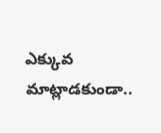ఎక్కువ మాట్లాడకుండా..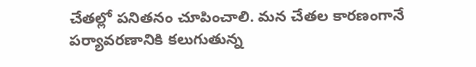చేతల్లో పనితనం చూపించాలి. మన చేతల కారణంగానే పర్యావరణానికి కలుగుతున్న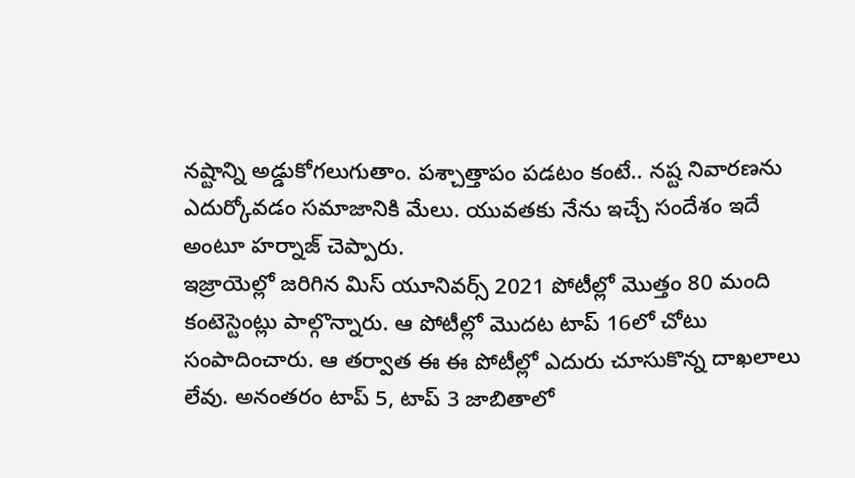నష్టాన్ని అడ్డుకోగలుగుతాం. పశ్చాత్తాపం పడటం కంటే.. నష్ట నివారణను ఎదుర్కోవడం సమాజానికి మేలు. యువతకు నేను ఇచ్చే సందేశం ఇదే అంటూ హర్నాజ్ చెప్పారు.
ఇజ్రాయెల్లో జరిగిన మిస్ యూనివర్స్ 2021 పోటీల్లో మొత్తం 80 మంది కంటెస్టెంట్లు పాల్గొన్నారు. ఆ పోటీల్లో మొదట టాప్ 16లో చోటు సంపాదించారు. ఆ తర్వాత ఈ ఈ పోటీల్లో ఎదురు చూసుకొన్న దాఖలాలు లేవు. అనంతరం టాప్ 5, టాప్ 3 జాబితాలో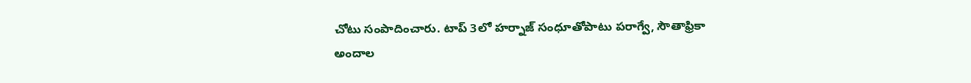చోటు సంపాదించారు. టాప్ 3లో హర్నాజ్ సంధూతోపాటు పరాగ్వే, సౌతాఫ్రికా అందాల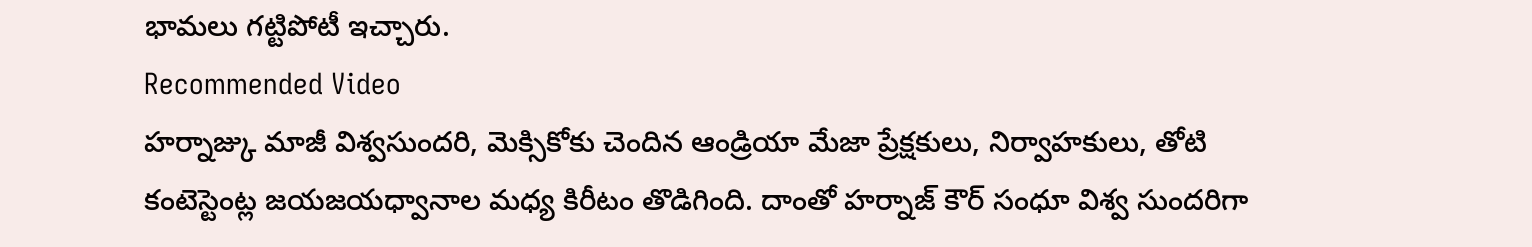భామలు గట్టిపోటీ ఇచ్చారు.
Recommended Video
హర్నాజ్కు మాజీ విశ్వసుందరి, మెక్సికోకు చెందిన ఆండ్రియా మేజా ప్రేక్షకులు, నిర్వాహకులు, తోటి కంటెస్టెంట్ల జయజయధ్వానాల మధ్య కిరీటం తొడిగింది. దాంతో హర్నాజ్ కౌర్ సంధూ విశ్వ సుందరిగా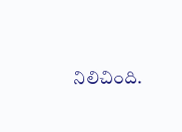నిలిచింది.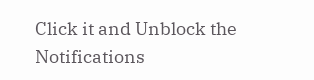Click it and Unblock the Notifications